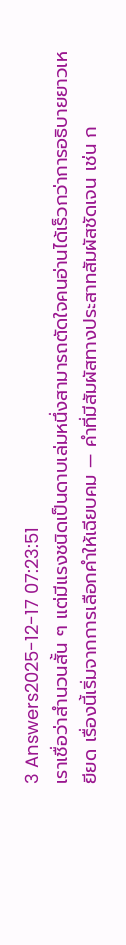3 Answers2025-12-17 07:23:51
เราเชื่อว่าสำนวนสั้น ๆ แต่มีแรงชนิดเป็นดาบเล่มหนึ่งสามารถตัดใจคนอ่านได้เร็วกว่าการอธิบายยาวเหยียด เรื่องนี้เริ่มจากการเลือกคำให้เฉียบคม — คำที่มีสัมผัสทางประสาทสัมผัสชัดเจน เช่น ก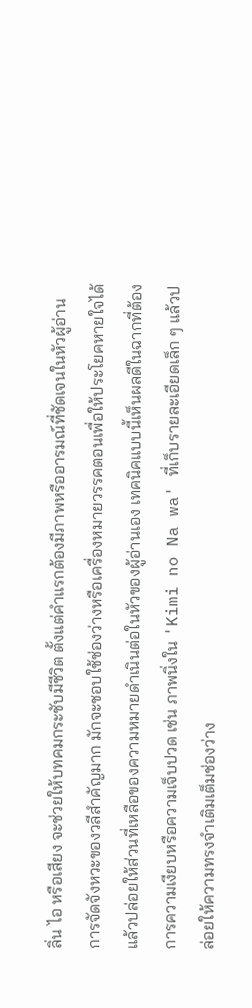ลิ่น ไอ หรือเสียง จะช่วยให้บทคมกระชับมีชีวิต ตั้งแต่คำแรกต้องมีภาพหรืออารมณ์ที่ชัดเจนในหัวผู้อ่าน
การจัดจังหวะของวลีสำคัญมาก มักจะชอบใช้ช่องว่างหรือเครื่องหมายวรรคตอนเพื่อให้ประโยคหายใจได้ แล้วปล่อยให้ส่วนที่เหลือของความหมายดำเนินต่อในหัวของผู้อ่านเอง เทคนิคแบบนี้เห็นผลดีในฉากที่ต้องการความเงียบหรือความเจ็บปวด เช่น ภาพนิ่งใน 'Kimi no Na wa' ที่เก็บรายละเอียดเล็ก ๆ แล้วปล่อยให้ความทรงจำเติมเต็มช่องว่าง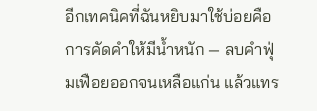อีกเทคนิคที่ฉันหยิบมาใช้บ่อยคือการคัดคำให้มีน้ำหนัก — ลบคำฟุ่มเฟือยออกจนเหลือแก่น แล้วแทร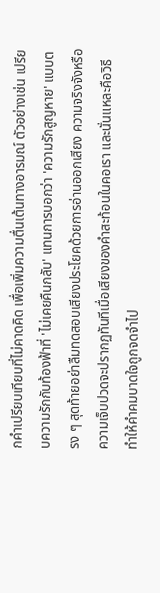กคำเปรียบเทียบที่ไม่คาดคิด เพื่อเพิ่มความตื่นเต้นทางอารมณ์ ตัวอย่างเช่น เปรียบความรักกับท้องฟ้าที่ 'ไม่เคยคืนกลับ' แทนการบอกว่า 'ความรักสูญหาย' แบบตรง ๆ สุดท้ายอย่าลืมทดสอบเสียงประโยคด้วยการอ่านออกเสียง ความจริงจังหรือความเจ็บปวดจะปรากฏทันทีเมื่อเสียงของคำสะท้อนในคอเรา และนั่นแหละคือวิธีทำให้คําคมบาดใจถูกจดจำไป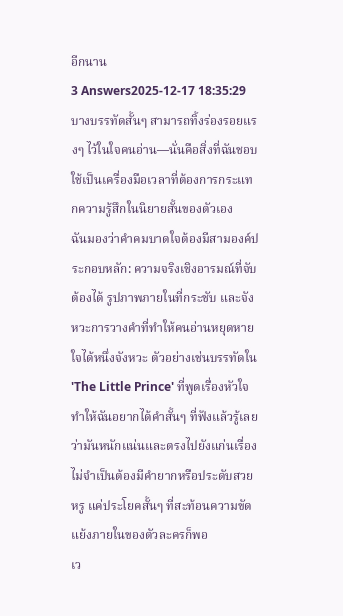อีกนาน
3 Answers2025-12-17 18:35:29
บางบรรทัดสั้นๆ สามารถทิ้งร่องรอยแรงๆ ไว้ในใจคนอ่าน—นั่นคือสิ่งที่ฉันชอบใช้เป็นเครื่องมือเวลาที่ต้องการกระแทกความรู้สึกในนิยายสั้นของตัวเอง
ฉันมองว่าคำคมบาดใจต้องมีสามองค์ประกอบหลัก: ความจริงเชิงอารมณ์ที่จับต้องได้ รูปภาพภายในที่กระชับ และจังหวะการวางคำที่ทำให้คนอ่านหยุดหายใจได้หนึ่งจังหวะ ตัวอย่างเช่นบรรทัดใน 'The Little Prince' ที่พูดเรื่องหัวใจ ทำให้ฉันอยากได้คำสั้นๆ ที่ฟังแล้วรู้เลยว่ามันหนักแน่นและตรงไปยังแก่นเรื่อง ไม่จำเป็นต้องมีคำยากหรือประดับสวยหรู แค่ประโยคสั้นๆ ที่สะท้อนความขัดแย้งภายในของตัวละครก็พอ
เว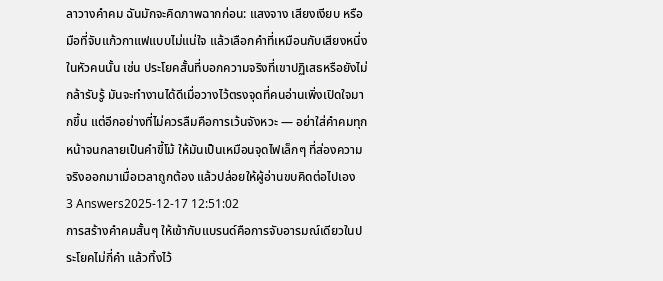ลาวางคําคม ฉันมักจะคิดภาพฉากก่อน: แสงจาง เสียงเงียบ หรือมือที่จับแก้วกาแฟแบบไม่แน่ใจ แล้วเลือกคำที่เหมือนกับเสียงหนึ่งในหัวคนนั้น เช่น ประโยคสั้นที่บอกความจริงที่เขาปฏิเสธหรือยังไม่กล้ารับรู้ มันจะทำงานได้ดีเมื่อวางไว้ตรงจุดที่คนอ่านเพิ่งเปิดใจมากขึ้น แต่อีกอย่างที่ไม่ควรลืมคือการเว้นจังหวะ — อย่าใส่คําคมทุกหน้าจนกลายเป็นคำขี้โม้ ให้มันเป็นเหมือนจุดไฟเล็กๆ ที่ส่องความจริงออกมาเมื่อเวลาถูกต้อง แล้วปล่อยให้ผู้อ่านขบคิดต่อไปเอง
3 Answers2025-12-17 12:51:02
การสร้างคำคมสั้นๆ ให้เข้ากับแบรนด์คือการจับอารมณ์เดียวในประโยคไม่กี่คำ แล้วทิ้งไว้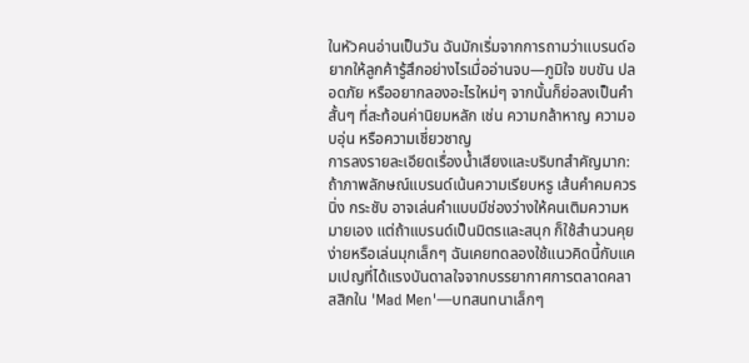ในหัวคนอ่านเป็นวัน ฉันมักเริ่มจากการถามว่าแบรนด์อยากให้ลูกค้ารู้สึกอย่างไรเมื่ออ่านจบ—ภูมิใจ ขบขัน ปลอดภัย หรืออยากลองอะไรใหม่ๆ จากนั้นก็ย่อลงเป็นคำสั้นๆ ที่สะท้อนค่านิยมหลัก เช่น ความกล้าหาญ ความอบอุ่น หรือความเชี่ยวชาญ
การลงรายละเอียดเรื่องน้ำเสียงและบริบทสำคัญมาก: ถ้าภาพลักษณ์แบรนด์เน้นความเรียบหรู เส้นคำคมควรนิ่ง กระชับ อาจเล่นคำแบบมีช่องว่างให้คนเติมความหมายเอง แต่ถ้าแบรนด์เป็นมิตรและสนุก ก็ใช้สำนวนคุยง่ายหรือเล่นมุกเล็กๆ ฉันเคยทดลองใช้แนวคิดนี้กับแคมเปญที่ได้แรงบันดาลใจจากบรรยากาศการตลาดคลาสสิกใน 'Mad Men'—บทสนทนาเล็กๆ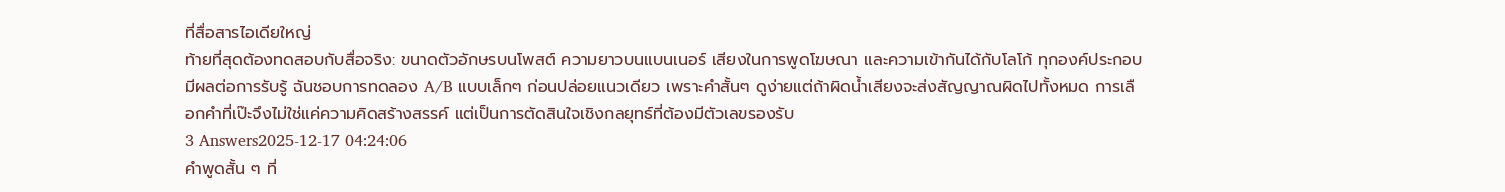ที่สื่อสารไอเดียใหญ่
ท้ายที่สุดต้องทดสอบกับสื่อจริง: ขนาดตัวอักษรบนโพสต์ ความยาวบนแบนเนอร์ เสียงในการพูดโฆษณา และความเข้ากันได้กับโลโก้ ทุกองค์ประกอบมีผลต่อการรับรู้ ฉันชอบการทดลอง A/B แบบเล็กๆ ก่อนปล่อยแนวเดียว เพราะคำสั้นๆ ดูง่ายแต่ถ้าผิดน้ำเสียงจะส่งสัญญาณผิดไปทั้งหมด การเลือกคำที่เป๊ะจึงไม่ใช่แค่ความคิดสร้างสรรค์ แต่เป็นการตัดสินใจเชิงกลยุทธ์ที่ต้องมีตัวเลขรองรับ
3 Answers2025-12-17 04:24:06
คำพูดสั้น ๆ ที่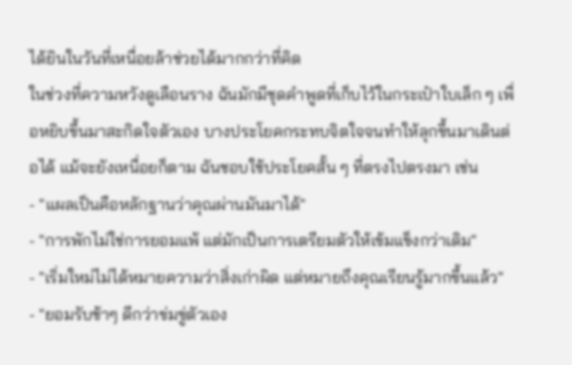ได้ยินในวันที่เหนื่อยล้าช่วยได้มากกว่าที่คิด
ในช่วงที่ความหวังดูเลือนราง ฉันมักมีชุดคำพูดที่เก็บไว้ในกระเป๋าใบเล็ก ๆ เพื่อหยิบขึ้นมาสะกิดใจตัวเอง บางประโยคกระทบจิตใจจนทำให้ลุกขึ้นมาเดินต่อได้ แม้จะยังเหนื่อยก็ตาม ฉันชอบใช้ประโยคสั้น ๆ ที่ตรงไปตรงมา เช่น
- "แผลเป็นคือหลักฐานว่าคุณผ่านมันมาได้"
- "การพักไม่ใช่การยอมแพ้ แต่มักเป็นการเตรียมตัวให้เข้มแข็งกว่าเดิม"
- "เริ่มใหม่ไม่ได้หมายความว่าสิ่งเก่าผิด แต่หมายถึงคุณเรียนรู้มากขึ้นแล้ว"
- "ยอมรับช้าๆ ดีกว่าข่มขู่ตัวเอง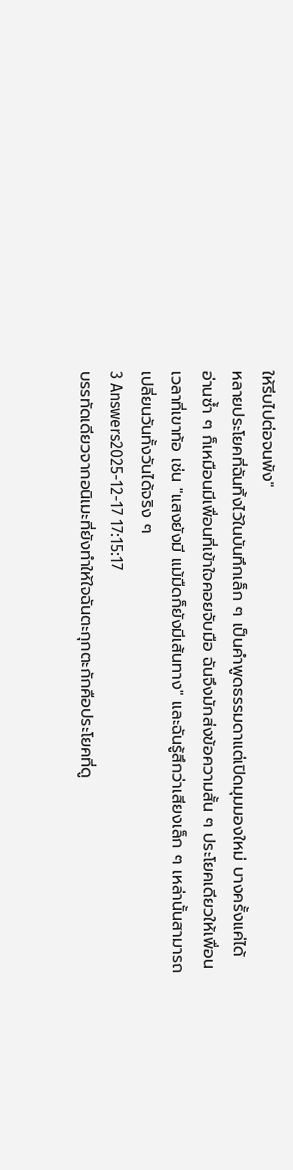ให้รีบไปต่อจนพัง"
หลายประโยคที่ฉันทิ้งไว้ในบันทึกเล็ก ๆ เป็นคำพูดธรรมดาแต่เปิดมุมมองใหม่ บางครั้งแค่ได้อ่านซ้ำ ๆ ก็เหมือนมีเพื่อนที่เข้าใจคอยจับมือ ฉันจึงมักส่งข้อความสั้น ๆ ประโยคเดียวให้เพื่อนเวลาที่เขาท้อ เช่น "แสงยังมี แม้มืดก็ยังมีเส้นทาง" และฉันรู้สึกว่าเสียงเล็ก ๆ เหล่านั้นสามารถเปลี่ยนวันทั้งวันได้จริง ๆ
3 Answers2025-12-17 17:15:17
บรรทัดเดียวจากอนิเมะที่ยังทำให้ใจฉันตะกุกตะกักคือประโยคที่ดู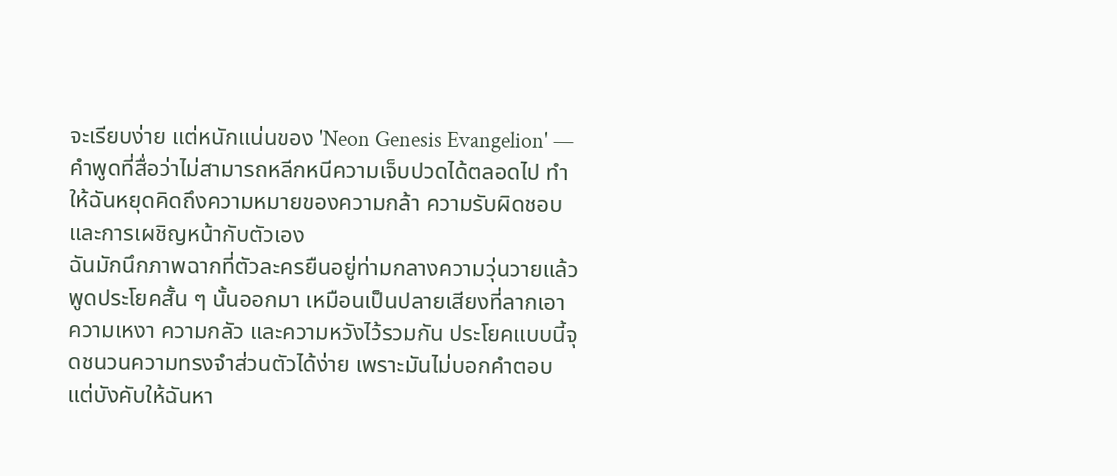จะเรียบง่าย แต่หนักแน่นของ 'Neon Genesis Evangelion' — คำพูดที่สื่อว่าไม่สามารถหลีกหนีความเจ็บปวดได้ตลอดไป ทำให้ฉันหยุดคิดถึงความหมายของความกล้า ความรับผิดชอบ และการเผชิญหน้ากับตัวเอง
ฉันมักนึกภาพฉากที่ตัวละครยืนอยู่ท่ามกลางความวุ่นวายแล้วพูดประโยคสั้น ๆ นั้นออกมา เหมือนเป็นปลายเสียงที่ลากเอาความเหงา ความกลัว และความหวังไว้รวมกัน ประโยคแบบนี้จุดชนวนความทรงจำส่วนตัวได้ง่าย เพราะมันไม่บอกคำตอบ แต่บังคับให้ฉันหา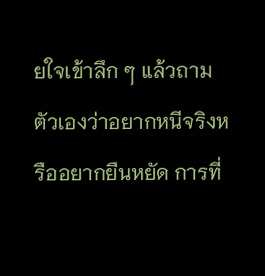ยใจเข้าลึก ๆ แล้วถามตัวเองว่าอยากหนีจริงหรืออยากยืนหยัด การที่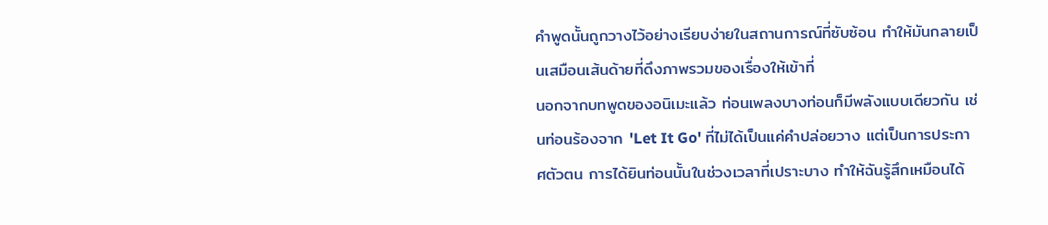คำพูดนั้นถูกวางไว้อย่างเรียบง่ายในสถานการณ์ที่ซับซ้อน ทำให้มันกลายเป็นเสมือนเส้นด้ายที่ดึงภาพรวมของเรื่องให้เข้าที่
นอกจากบทพูดของอนิเมะแล้ว ท่อนเพลงบางท่อนก็มีพลังแบบเดียวกัน เช่นท่อนร้องจาก 'Let It Go' ที่ไม่ได้เป็นแค่คำปล่อยวาง แต่เป็นการประกาศตัวตน การได้ยินท่อนนั้นในช่วงเวลาที่เปราะบาง ทำให้ฉันรู้สึกเหมือนได้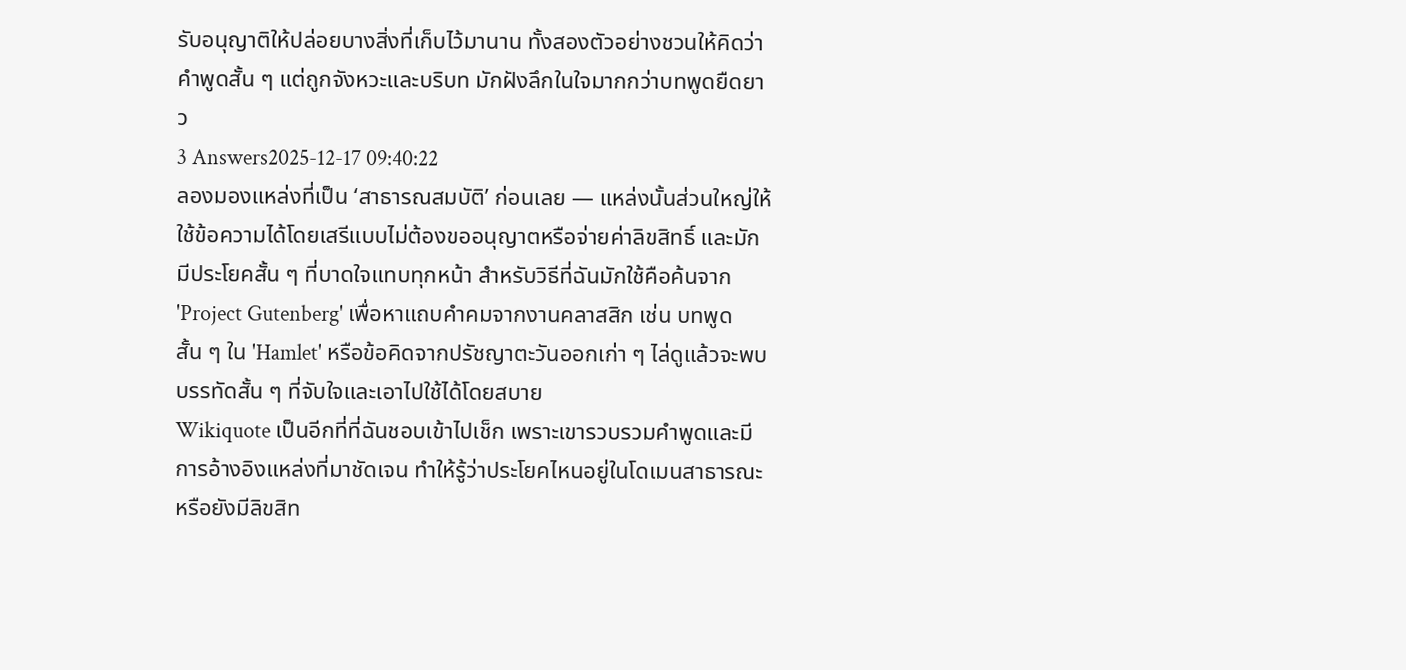รับอนุญาติให้ปล่อยบางสิ่งที่เก็บไว้มานาน ทั้งสองตัวอย่างชวนให้คิดว่า คำพูดสั้น ๆ แต่ถูกจังหวะและบริบท มักฝังลึกในใจมากกว่าบทพูดยืดยาว
3 Answers2025-12-17 09:40:22
ลองมองแหล่งที่เป็น ‘สาธารณสมบัติ’ ก่อนเลย — แหล่งนั้นส่วนใหญ่ให้ใช้ข้อความได้โดยเสรีแบบไม่ต้องขออนุญาตหรือจ่ายค่าลิขสิทธิ์ และมักมีประโยคสั้น ๆ ที่บาดใจแทบทุกหน้า สำหรับวิธีที่ฉันมักใช้คือค้นจาก 'Project Gutenberg' เพื่อหาแถบคำคมจากงานคลาสสิก เช่น บทพูดสั้น ๆ ใน 'Hamlet' หรือข้อคิดจากปรัชญาตะวันออกเก่า ๆ ไล่ดูแล้วจะพบบรรทัดสั้น ๆ ที่จับใจและเอาไปใช้ได้โดยสบาย
Wikiquote เป็นอีกที่ที่ฉันชอบเข้าไปเช็ก เพราะเขารวบรวมคำพูดและมีการอ้างอิงแหล่งที่มาชัดเจน ทำให้รู้ว่าประโยคไหนอยู่ในโดเมนสาธารณะหรือยังมีลิขสิท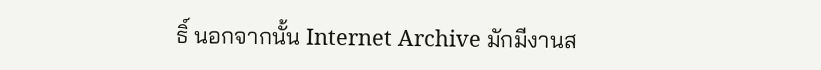ธิ์ นอกจากนั้น Internet Archive มักมีงานส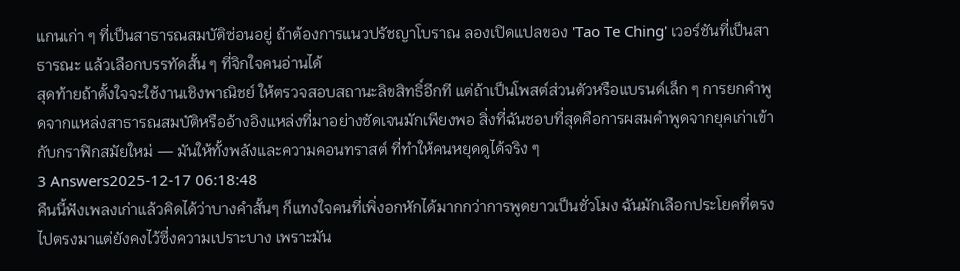แกนเก่า ๆ ที่เป็นสาธารณสมบัติซ่อนอยู่ ถ้าต้องการแนวปรัชญาโบราณ ลองเปิดแปลของ 'Tao Te Ching' เวอร์ชันที่เป็นสาธารณะ แล้วเลือกบรรทัดสั้น ๆ ที่จิกใจคนอ่านได้
สุดท้ายถ้าตั้งใจจะใช้งานเชิงพาณิชย์ ให้ตรวจสอบสถานะลิขสิทธิ์อีกที แต่ถ้าเป็นโพสต์ส่วนตัวหรือแบรนด์เล็ก ๆ การยกคำพูดจากแหล่งสาธารณสมบัติหรืออ้างอิงแหล่งที่มาอย่างชัดเจนมักเพียงพอ สิ่งที่ฉันชอบที่สุดคือการผสมคำพูดจากยุคเก่าเข้ากับกราฟิกสมัยใหม่ — มันให้ทั้งพลังและความคอนทราสต์ ที่ทำให้คนหยุดดูได้จริง ๆ
3 Answers2025-12-17 06:18:48
คืนนี้ฟังเพลงเก่าแล้วคิดได้ว่าบางคำสั้นๆ ก็แทงใจคนที่เพิ่งอกหักได้มากกว่าการพูดยาวเป็นชั่วโมง ฉันมักเลือกประโยคที่ตรงไปตรงมาแต่ยังคงไว้ซึ่งความเปราะบาง เพราะมัน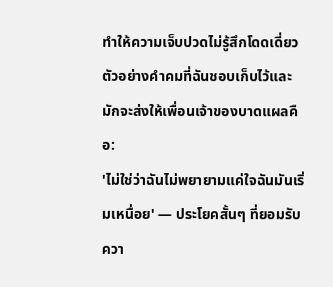ทำให้ความเจ็บปวดไม่รู้สึกโดดเดี่ยว
ตัวอย่างคําคมที่ฉันชอบเก็บไว้และมักจะส่งให้เพื่อนเจ้าของบาดแผลคือ:
'ไม่ใช่ว่าฉันไม่พยายามแค่ใจฉันมันเริ่มเหนื่อย' — ประโยคสั้นๆ ที่ยอมรับควา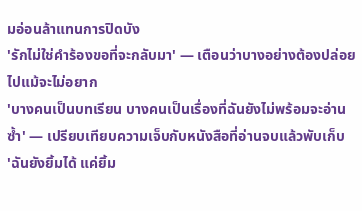มอ่อนล้าแทนการปิดบัง
'รักไม่ใช่คำร้องขอที่จะกลับมา' — เตือนว่าบางอย่างต้องปล่อยไปแม้จะไม่อยาก
'บางคนเป็นบทเรียน บางคนเป็นเรื่องที่ฉันยังไม่พร้อมจะอ่านซ้ำ' — เปรียบเทียบความเจ็บกับหนังสือที่อ่านจบแล้วพับเก็บ
'ฉันยังยิ้มได้ แค่ยิ้ม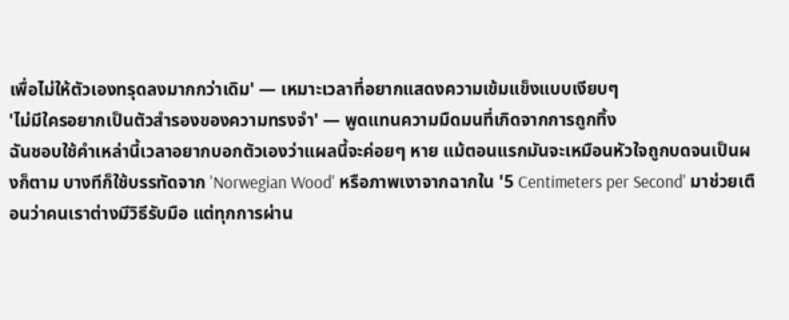เพื่อไม่ให้ตัวเองทรุดลงมากกว่าเดิม' — เหมาะเวลาที่อยากแสดงความเข้มแข็งแบบเงียบๆ
'ไม่มีใครอยากเป็นตัวสำรองของความทรงจำ' — พูดแทนความมืดมนที่เกิดจากการถูกทิ้ง
ฉันชอบใช้คำเหล่านี้เวลาอยากบอกตัวเองว่าแผลนี้จะค่อยๆ หาย แม้ตอนแรกมันจะเหมือนหัวใจถูกบดจนเป็นผงก็ตาม บางทีก็ใช้บรรทัดจาก 'Norwegian Wood' หรือภาพเงาจากฉากใน '5 Centimeters per Second' มาช่วยเตือนว่าคนเราต่างมีวิธีรับมือ แต่ทุกการผ่าน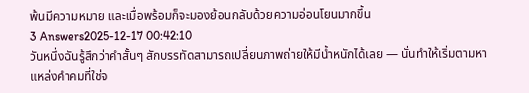พ้นมีความหมาย และเมื่อพร้อมก็จะมองย้อนกลับด้วยความอ่อนโยนมากขึ้น
3 Answers2025-12-17 00:42:10
วันหนึ่งฉันรู้สึกว่าคำสั้นๆ สักบรรทัดสามารถเปลี่ยนภาพถ่ายให้มีน้ำหนักได้เลย — นั่นทำให้เริ่มตามหาแหล่งคำคมที่ใช่จ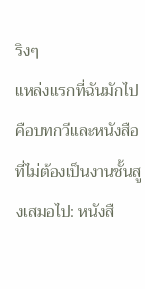ริงๆ
แหล่งแรกที่ฉันมักไปคือบทกวีและหนังสือที่ไม่ต้องเป็นงานชั้นสูงเสมอไป: หนังสื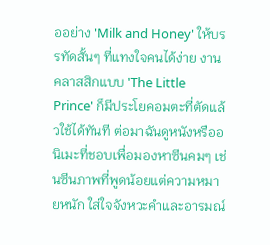ออย่าง 'Milk and Honey' ให้บรรทัดสั้นๆ ที่แทงใจคนได้ง่าย งานคลาสสิกแบบ 'The Little Prince' ก็มีประโยคอมตะที่ตัดแล้วใช้ได้ทันที ต่อมาฉันดูหนังหรืออนิเมะที่ชอบเพื่อมองหาซีนคมๆ เช่นซีนภาพที่พูดน้อยแต่ความหมายหนัก ใส่ใจจังหวะคำและอารมณ์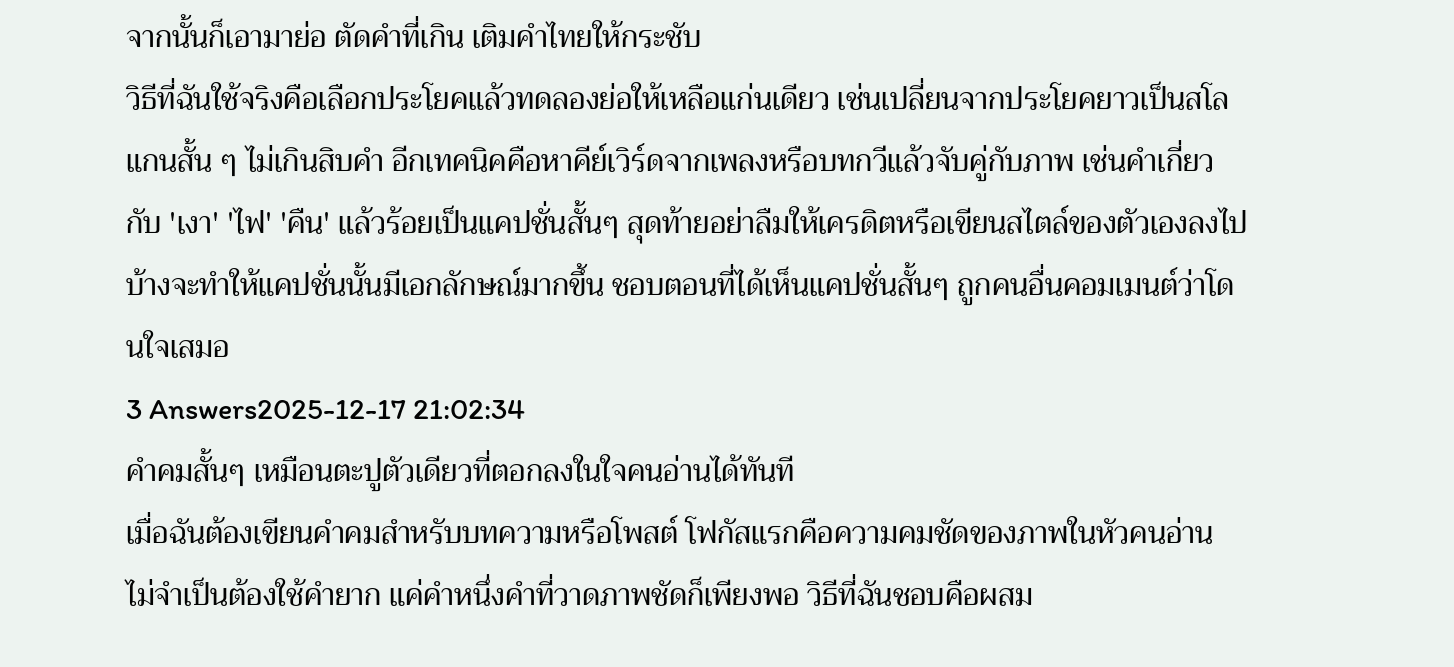จากนั้นก็เอามาย่อ ตัดคำที่เกิน เติมคำไทยให้กระชับ
วิธีที่ฉันใช้จริงคือเลือกประโยคแล้วทดลองย่อให้เหลือแก่นเดียว เช่นเปลี่ยนจากประโยคยาวเป็นสโลแกนสั้น ๆ ไม่เกินสิบคำ อีกเทคนิคคือหาคีย์เวิร์ดจากเพลงหรือบทกวีแล้วจับคู่กับภาพ เช่นคำเกี่ยวกับ 'เงา' 'ไฟ' 'คืน' แล้วร้อยเป็นแคปชั่นสั้นๆ สุดท้ายอย่าลืมให้เครดิตหรือเขียนสไตล์ของตัวเองลงไปบ้างจะทำให้แคปชั่นนั้นมีเอกลักษณ์มากขึ้น ชอบตอนที่ได้เห็นแคปชั่นสั้นๆ ถูกคนอื่นคอมเมนต์ว่าโดนใจเสมอ
3 Answers2025-12-17 21:02:34
คําคมสั้นๆ เหมือนตะปูตัวเดียวที่ตอกลงในใจคนอ่านได้ทันที
เมื่อฉันต้องเขียนคําคมสำหรับบทความหรือโพสต์ โฟกัสแรกคือความคมชัดของภาพในหัวคนอ่าน ไม่จำเป็นต้องใช้คำยาก แค่คำหนึ่งคำที่วาดภาพชัดก็เพียงพอ วิธีที่ฉันชอบคือผสม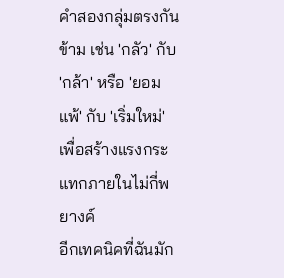คำสองกลุ่มตรงกันข้าม เช่น 'กลัว' กับ 'กล้า' หรือ 'ยอมแพ้' กับ 'เริ่มใหม่' เพื่อสร้างแรงกระแทกภายในไม่กี่พยางค์
อีกเทคนิคที่ฉันมัก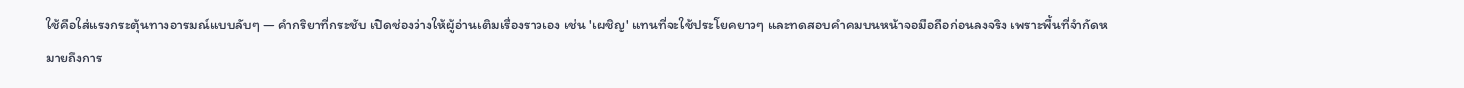ใช้คือใส่แรงกระตุ้นทางอารมณ์แบบลับๆ — คํากริยาที่กระชับ เปิดช่องว่างให้ผู้อ่านเติมเรื่องราวเอง เช่น 'เผชิญ' แทนที่จะใช้ประโยคยาวๆ และทดสอบคําคมบนหน้าจอมือถือก่อนลงจริง เพราะพื้นที่จำกัดหมายถึงการ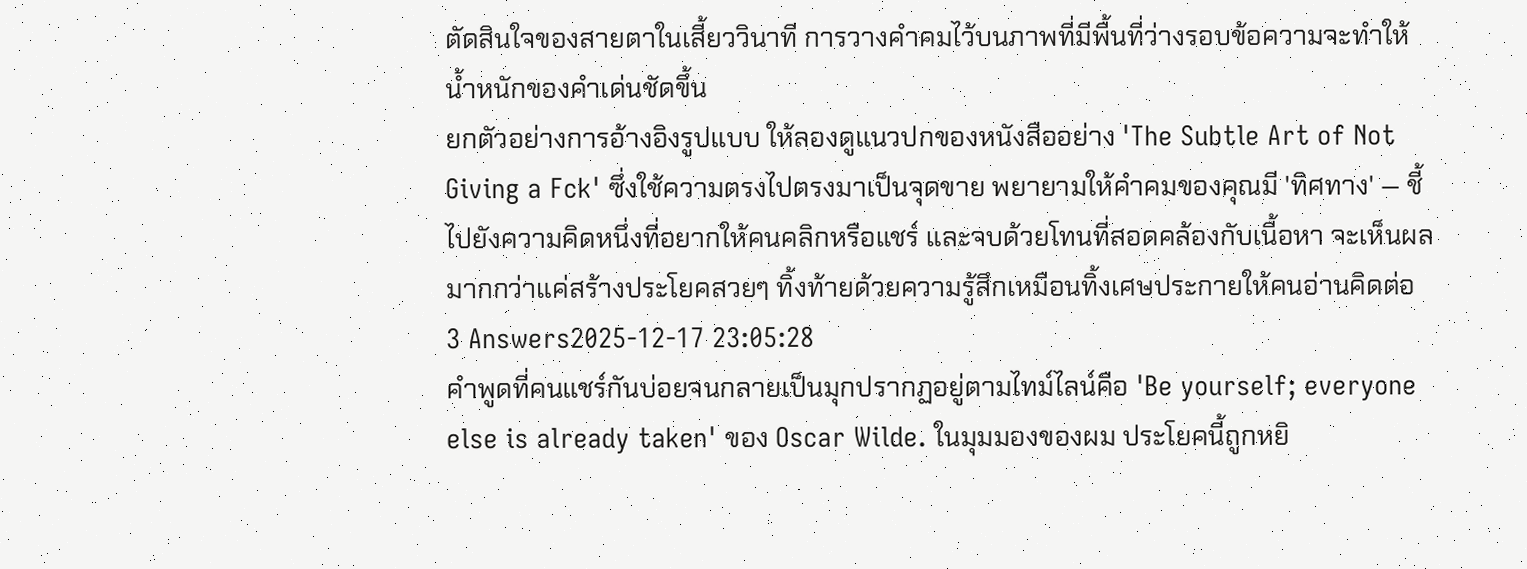ตัดสินใจของสายตาในเสี้ยววินาที การวางคําคมไว้บนภาพที่มีพื้นที่ว่างรอบข้อความจะทำให้น้ำหนักของคำเด่นชัดขึ้น
ยกตัวอย่างการอ้างอิงรูปแบบ ให้ลองดูแนวปกของหนังสืออย่าง 'The Subtle Art of Not Giving a Fck' ซึ่งใช้ความตรงไปตรงมาเป็นจุดขาย พยายามให้คําคมของคุณมี 'ทิศทาง' — ชี้ไปยังความคิดหนึ่งที่อยากให้คนคลิกหรือแชร์ และจบด้วยโทนที่สอดคล้องกับเนื้อหา จะเห็นผลมากกว่าแค่สร้างประโยคสวยๆ ทิ้งท้ายด้วยความรู้สึกเหมือนทิ้งเศษประกายให้คนอ่านคิดต่อ
3 Answers2025-12-17 23:05:28
คําพูดที่คนแชร์กันบ่อยจนกลายเป็นมุกปรากฏอยู่ตามไทม์ไลน์คือ 'Be yourself; everyone else is already taken' ของ Oscar Wilde. ในมุมมองของผม ประโยคนี้ถูกหยิ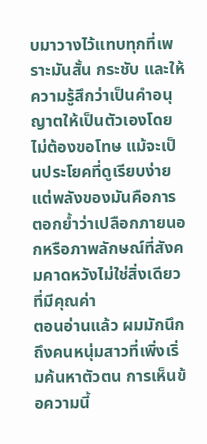บมาวางไว้แทบทุกที่เพราะมันสั้น กระชับ และให้ความรู้สึกว่าเป็นคำอนุญาตให้เป็นตัวเองโดยไม่ต้องขอโทษ แม้จะเป็นประโยคที่ดูเรียบง่าย แต่พลังของมันคือการตอกย้ำว่าเปลือกภายนอกหรือภาพลักษณ์ที่สังคมคาดหวังไม่ใช่สิ่งเดียวที่มีคุณค่า
ตอนอ่านแล้ว ผมมักนึกถึงคนหนุ่มสาวที่เพิ่งเริ่มค้นหาตัวตน การเห็นข้อความนี้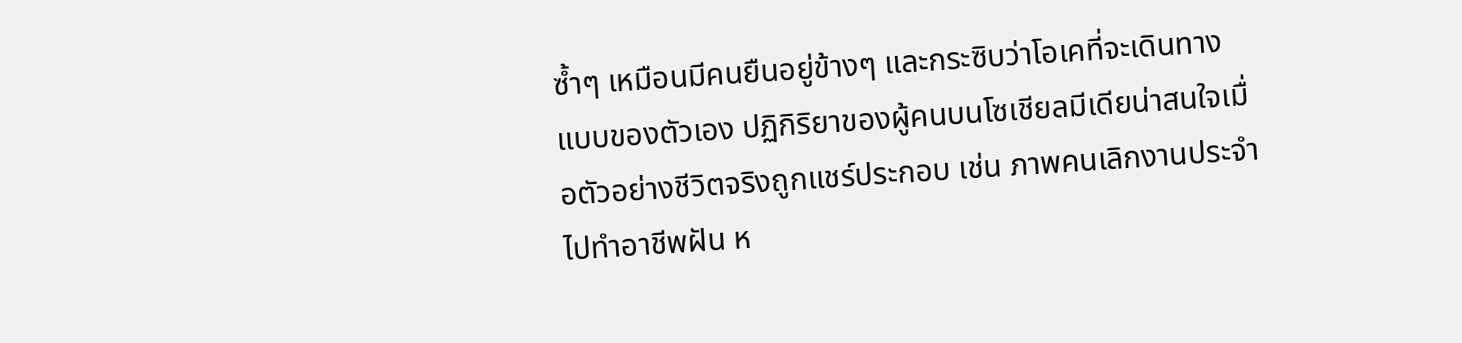ซ้ำๆ เหมือนมีคนยืนอยู่ข้างๆ และกระซิบว่าโอเคที่จะเดินทางแบบของตัวเอง ปฏิกิริยาของผู้คนบนโซเชียลมีเดียน่าสนใจเมื่อตัวอย่างชีวิตจริงถูกแชร์ประกอบ เช่น ภาพคนเลิกงานประจำไปทำอาชีพฝัน ห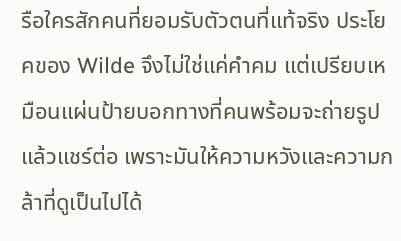รือใครสักคนที่ยอมรับตัวตนที่แท้จริง ประโยคของ Wilde จึงไม่ใช่แค่คำคม แต่เปรียบเหมือนแผ่นป้ายบอกทางที่คนพร้อมจะถ่ายรูปแล้วแชร์ต่อ เพราะมันให้ความหวังและความกล้าที่ดูเป็นไปได้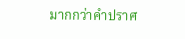มากกว่าคำปราศ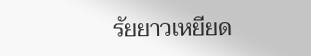รัยยาวเหยียด